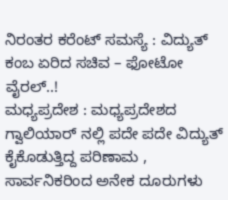ನಿರಂತರ ಕರೆಂಟ್ ಸಮಸ್ಯೆ : ವಿದ್ಯುತ್ ಕಂಬ ಏರಿದ ಸಚಿವ – ಫೋಟೋ ವೈರಲ್..!
ಮಧ್ಯಪ್ರದೇಶ : ಮಧ್ಯಪ್ರದೇಶದ ಗ್ವಾಲಿಯಾರ್ ನಲ್ಲಿ ಪದೇ ಪದೇ ವಿದ್ಯುತ್ ಕೈಕೊಡುತ್ತಿದ್ದ ಪರಿಣಾಮ , ಸಾರ್ವನಿಕರಿಂದ ಅನೇಕ ದೂರುಗಳು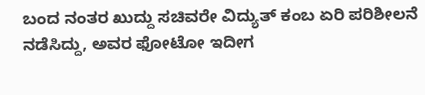ಬಂದ ನಂತರ ಖುದ್ದು ಸಚಿವರೇ ವಿದ್ಯುತ್ ಕಂಬ ಏರಿ ಪರಿಶೀಲನೆ ನಡೆಸಿದ್ದು, ಅವರ ಫೋಟೋ ಇದೀಗ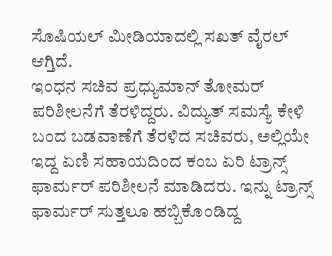ಸೊಷಿಯಲ್ ಮೀಡಿಯಾದಲ್ಲಿ ಸಖತ್ ವೈರಲ್ ಆಗ್ತಿದೆ.
ಇಂಧನ ಸಚಿವ ಪ್ರಧ್ಯುಮಾನ್ ತೋಮರ್ ಪರಿಶೀಲನೆಗೆ ತೆರಳಿದ್ದರು. ವಿದ್ಯುತ್ ಸಮಸ್ಯೆ ಕೇಳಿ ಬಂದ ಬಡವಾಣೆಗೆ ತೆರಳಿದ ಸಚಿವರು, ಅಲ್ಲಿಯೇ ಇದ್ದ ಏಣಿ ಸಹಾಯದಿಂದ ಕಂಬ ಏರಿ ಟ್ರಾನ್ಸ್ ಫಾರ್ಮರ್ ಪರಿಶೀಲನೆ ಮಾಡಿದರು. ಇನ್ನು ಟ್ರಾನ್ಸ್ ಫಾರ್ಮರ್ ಸುತ್ತಲೂ ಹಬ್ಬಿಕೊಂಡಿದ್ದ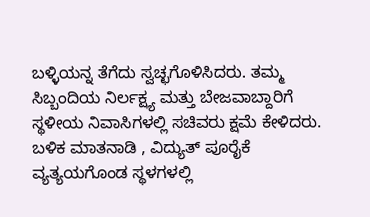ಬಳ್ಳಿಯನ್ನ ತೆಗೆದು ಸ್ವಚ್ಛಗೊಳಿಸಿದರು. ತಮ್ಮ ಸಿಬ್ಬಂದಿಯ ನಿರ್ಲಕ್ಷ್ಯ ಮತ್ತು ಬೇಜವಾಬ್ದಾರಿಗೆ ಸ್ಥಳೀಯ ನಿವಾಸಿಗಳಲ್ಲಿ ಸಚಿವರು ಕ್ಷಮೆ ಕೇಳಿದರು.
ಬಳಿಕ ಮಾತನಾಡಿ , ವಿದ್ಯುತ್ ಪೂರೈಕೆ ವ್ಯತ್ಯಯಗೊಂಡ ಸ್ಥಳಗಳಲ್ಲಿ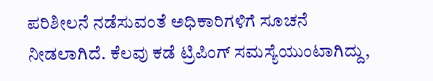ಪರಿಶೀಲನೆ ನಡೆಸುವಂತೆ ಅಧಿಕಾರಿಗಳಿಗೆ ಸೂಚನೆ ನೀಡಲಾಗಿದೆ. ಕೆಲವು ಕಡೆ ಟ್ರಿಪಿಂಗ್ ಸಮಸ್ಯೆಯುಂಟಾಗಿದ್ದು,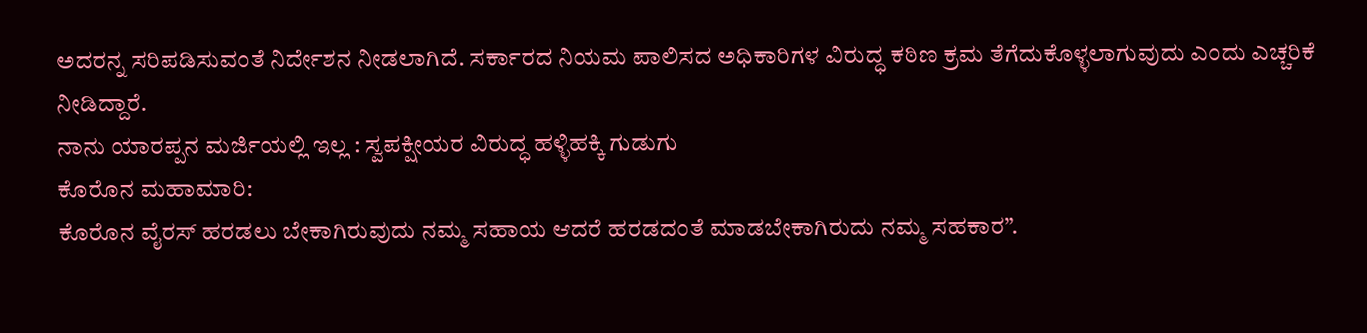ಅದರನ್ನ ಸರಿಪಡಿಸುವಂತೆ ನಿರ್ದೇಶನ ನೀಡಲಾಗಿದೆ. ಸರ್ಕಾರದ ನಿಯಮ ಪಾಲಿಸದ ಅಧಿಕಾರಿಗಳ ವಿರುದ್ಧ ಕಠಿಣ ಕ್ರಮ ತೆಗೆದುಕೊಳ್ಳಲಾಗುವುದು ಎಂದು ಎಚ್ಚರಿಕೆ ನೀಡಿದ್ದಾರೆ.
ನಾನು ಯಾರಪ್ಪನ ಮರ್ಜಿಯಲ್ಲಿ ಇಲ್ಲ : ಸ್ವಪಕ್ಷೀಯರ ವಿರುದ್ಧ ಹಳ್ಳಿಹಕ್ಕಿ ಗುಡುಗು
ಕೊರೊನ ಮಹಾಮಾರಿ:
ಕೊರೊನ ವೈರಸ್ ಹರಡಲು ಬೇಕಾಗಿರುವುದು ನಮ್ಮ ಸಹಾಯ ಆದರೆ ಹರಡದಂತೆ ಮಾಡಬೇಕಾಗಿರುದು ನಮ್ಮ ಸಹಕಾರ”.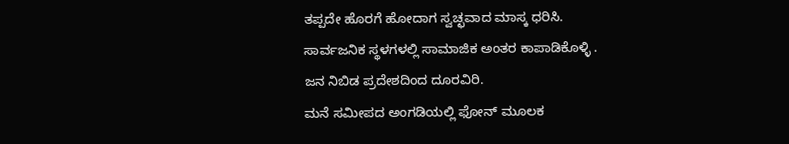ತಪ್ಪದೇ ಹೊರಗೆ ಹೋದಾಗ ಸ್ವಚ್ಛವಾದ ಮಾಸ್ಕ ಧರಿಸಿ.
ಸಾರ್ವಜನಿಕ ಸ್ಥಳಗಳಲ್ಲಿ ಸಾಮಾಜಿಕ ಅಂತರ ಕಾಪಾಡಿಕೊಳ್ಳಿ .
ಜನ ನಿಬಿಡ ಪ್ರದೇಶದಿಂದ ದೂರವಿರಿ.
ಮನೆ ಸಮೀಪದ ಅಂಗಡಿಯಲ್ಲಿ ಫೋನ್ ಮೂಲಕ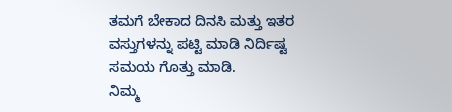ತಮಗೆ ಬೇಕಾದ ದಿನಸಿ ಮತ್ತು ಇತರ ವಸ್ತುಗಳನ್ನು ಪಟ್ಟಿ ಮಾಡಿ ನಿರ್ದಿಷ್ಟ ಸಮಯ ಗೊತ್ತು ಮಾಡಿ.
ನಿಮ್ಮ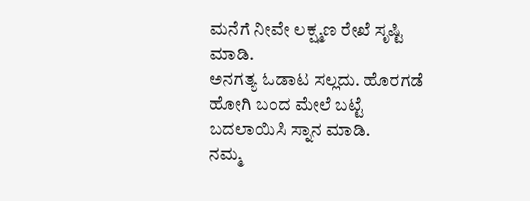ಮನೆಗೆ ನೀವೇ ಲಕ್ಷ್ಮಣ ರೇಖೆ ಸೃಷ್ಟಿ ಮಾಡಿ.
ಅನಗತ್ಯ ಓಡಾಟ ಸಲ್ಲದು. ಹೊರಗಡೆ ಹೋಗಿ ಬಂದ ಮೇಲೆ ಬಟ್ಟೆ ಬದಲಾಯಿಸಿ ಸ್ನಾನ ಮಾಡಿ.
ನಮ್ಮ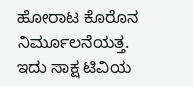ಹೋರಾಟ ಕೊರೊನ ನಿರ್ಮೂಲನೆಯತ್ತ.
ಇದು ಸಾಕ್ಷ ಟಿವಿಯ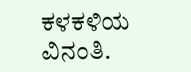ಕಳಕಳಿಯ ವಿನಂತಿ.